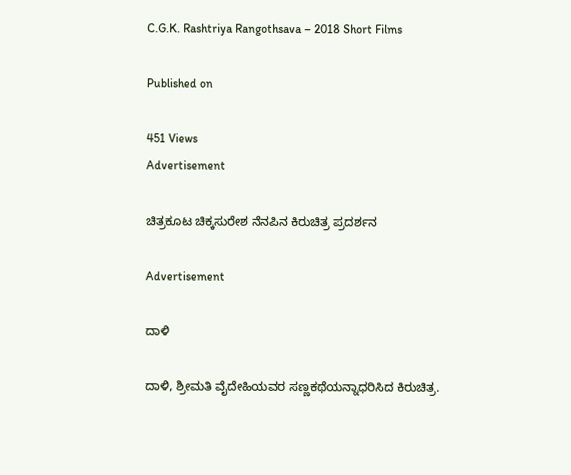C.G.K. Rashtriya Rangothsava – 2018 Short Films

Published on

451 Views
Advertisement

ಚಿತ್ರಕೂಟ ಚಿಕ್ಕಸುರೇಶ ನೆನಪಿನ ಕಿರುಚಿತ್ರ ಪ್ರದರ್ಶನ

Advertisement

ದಾಳಿ

ದಾಳಿ, ಶ್ರೀಮತಿ ವೈದೇಹಿಯವರ ಸಣ್ಣಕಥೆಯನ್ನಾಧರಿಸಿದ ಕಿರುಚಿತ್ರ.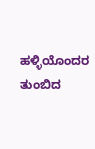ಹಳ್ಳಿಯೊಂದರ ತುಂಬಿದ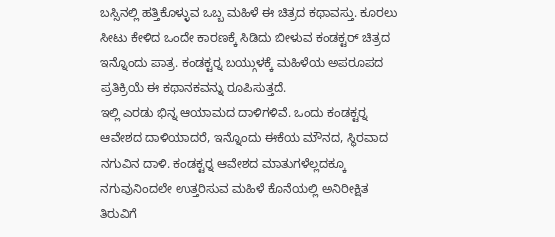ಬಸ್ಸಿನಲ್ಲಿ ಹತ್ತಿಕೊಳ್ಳುವ ಒಬ್ಬ ಮಹಿಳೆ ಈ ಚಿತ್ರದ ಕಥಾವಸ್ತು. ಕೂರಲು ಸೀಟು ಕೇಳಿದ ಒಂದೇ ಕಾರಣಕ್ಕೆ ಸಿಡಿದು ಬೀಳುವ ಕಂಡಕ್ಟರ್ ಚಿತ್ರದ ಇನ್ನೊಂದು ಪಾತ್ರ. ಕಂಡಕ್ಟರ್‍ನ ಬಯ್ಗುಳಕ್ಕೆ ಮಹಿಳೆಯ ಅಪರೂಪದ ಪ್ರತಿಕ್ರಿಯೆ ಈ ಕಥಾನಕವನ್ನು ರೂಪಿಸುತ್ತದೆ.
ಇಲ್ಲಿ ಎರಡು ಭಿನ್ನ ಆಯಾಮದ ದಾಳಿಗಳಿವೆ. ಒಂದು ಕಂಡಕ್ಟರ್‍ನ ಆವೇಶದ ದಾಳಿಯಾದರೆ, ಇನ್ನೊಂದು ಈಕೆಯ ಮೌನದ, ಸ್ಥಿರವಾದ ನಗುವಿನ ದಾಳಿ. ಕಂಡಕ್ಟರ್‍ನ ಆವೇಶದ ಮಾತುಗಳೆಲ್ಲದಕ್ಕೂ ನಗುವುನಿಂದಲೇ ಉತ್ತರಿಸುವ ಮಹಿಳೆ ಕೊನೆಯಲ್ಲಿ ಅನಿರೀಕ್ಷಿತ ತಿರುವಿಗೆ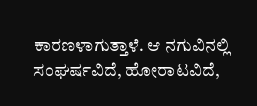ಕಾರಣಳಾಗುತ್ತಾಳೆ. ಆ ನಗುವಿನಲ್ಲಿ ಸಂಘರ್ಷವಿದೆ, ಹೋರಾಟವಿದೆ,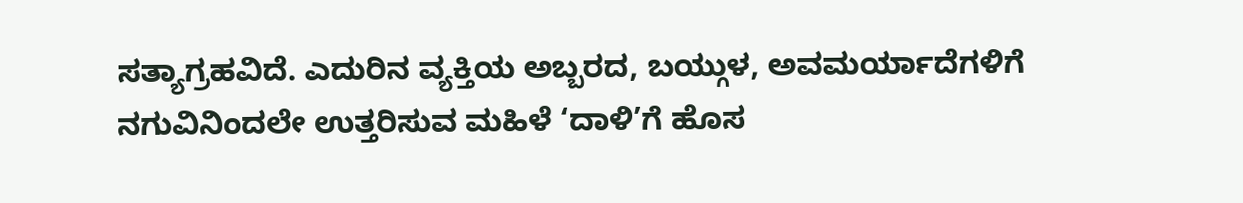ಸತ್ಯಾಗ್ರಹವಿದೆ. ಎದುರಿನ ವ್ಯಕ್ತಿಯ ಅಬ್ಬರದ, ಬಯ್ಗುಳ, ಅವಮರ್ಯಾದೆಗಳಿಗೆ ನಗುವಿನಿಂದಲೇ ಉತ್ತರಿಸುವ ಮಹಿಳೆ ‘ದಾಳಿ’ಗೆ ಹೊಸ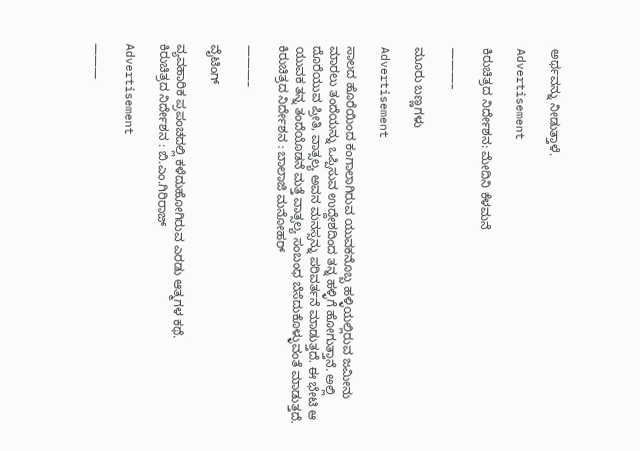ಅರ್ಥವನ್ನು ನೀಡುತ್ತಾಳೆ.

Advertisement

ಕಿರುಚಿತ್ರದ ನಿರ್ದೇಶನ: ಮೇದಿನಿ ಕೆಳಮನೆ

———–

ಮೂರು ಬಣ್ಣಗಳು

Advertisement

ಸಾಲದ ಹೊರೆಯಿಂದ ಕಂಗಾಲಾಗಿರುವ ಯುವಕನೊಬ್ಬ ಹಳ್ಳಿಯಲ್ಲಿರುವ ಜಮೀನು ಮಾರಲು ತಂದೆಯನ್ನು ಒಪ್ಪಿಸುವ ಉದ್ದೇಶದಿಂದ ತನ್ನ ಹಳ್ಳಿಗೆ ಹೋಗುತ್ತಾನೆ. ಅಲ್ಲಿ ದೊರೆಯುವ ಪ್ರೀತಿ, ವಾತ್ಸಲ್ಯ ಅವನ ಮನಸ್ಸನ್ನು ಪರಿವರ್ತನೆ ಮಾಡುತ್ತದೆ. ಈ ಭೇಟಿ ಆ ಯುವಕ ತನ್ನ ತಂದೆಯೊಡನೆ ಮತ್ತೆ ವಾತ್ಸಲ್ಯ ಸಂಬಂಧ ಬೆಸೆದುಕೊಳ್ಳುವಂತೆ ಮಾಡುತ್ತದೆ.
ಕಿರುಚಿತ್ರದ ನಿರ್ದೇಶನ : ಬಾಲಾಜಿ ಮನೋಹರ್

———–

ವೈಟಿಂಗ್

ವ್ಯವಹಾರಿಕ ಪ್ರಪಂಚದಲ್ಲಿ ಕಳೆದುಹೋಗಿರುವ ಎರಡು ಆತ್ಮಗಳ ಕಥೆ.
ಕಿರುಚಿತ್ರದ ನಿರ್ದೇಶನ : ಬಿ.ಎಂ.ಗಿರಿರಾಜ್

Advertisement

———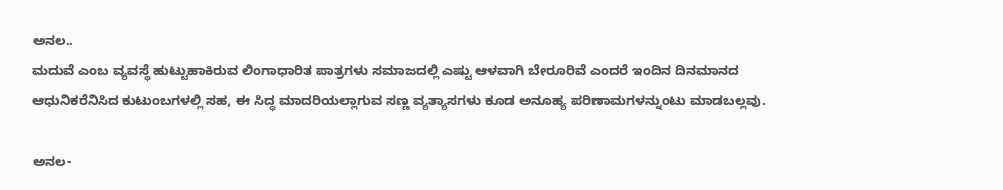ಅನಲ..
ಮದುವೆ ಎಂಬ ವ್ಯವಸ್ಥೆ ಹುಟ್ಟುಹಾಕಿರುವ ಲಿಂಗಾಧಾರಿತ ಪಾತ್ರಗಳು ಸಮಾಜದಲ್ಲಿ ಎಷ್ಟು ಆಳವಾಗಿ ಬೇರೂರಿವೆ ಎಂದರೆ ಇಂದಿನ ದಿನಮಾನದ ಆಧುನಿಕರೆನಿಸಿದ ಕುಟುಂಬಗಳಲ್ಲಿ ಸಹ, ಈ ಸಿದ್ಧ ಮಾದರಿಯಲ್ಲಾಗುವ ಸಣ್ಣ ವ್ಯತ್ಯಾಸಗಳು ಕೂಡ ಅನೂಹ್ಯ ಪರಿಣಾಮಗಳನ್ನುಂಟು ಮಾಡಬಲ್ಲವು.

ಅನಲ-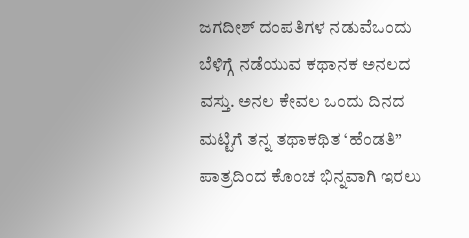ಜಗದೀಶ್ ದಂಪತಿಗಳ ನಡುವೆಒಂದು ಬೆಳಿಗ್ಗೆ ನಡೆಯುವ ಕಥಾನಕ ಅನಲದ ವಸ್ತು. ಅನಲ ಕೇವಲ ಒಂದು ದಿನದ ಮಟ್ಟಿಗೆ ತನ್ನ ತಥಾಕಥಿತ ‘ಹೆಂಡತಿ” ಪಾತ್ರದಿಂದ ಕೊಂಚ ಭಿನ್ನವಾಗಿ ಇರಲು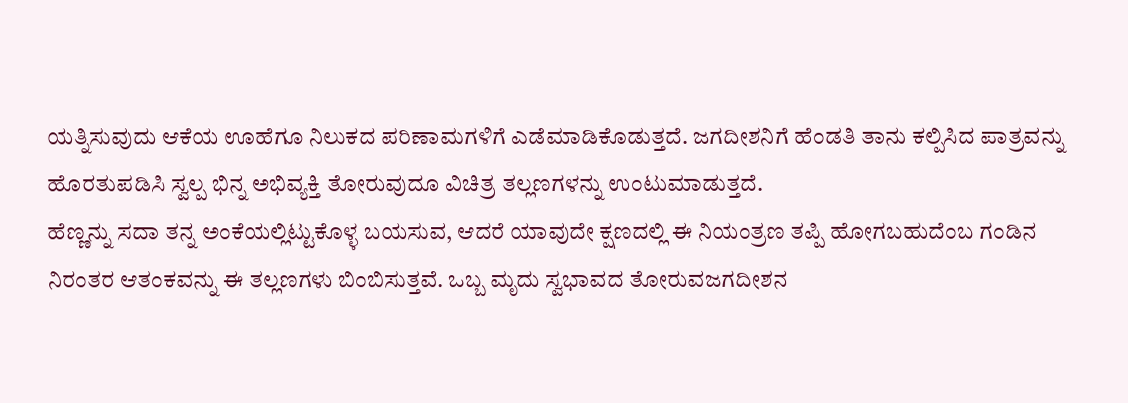ಯತ್ನಿಸುವುದು ಆಕೆಯ ಊಹೆಗೂ ನಿಲುಕದ ಪರಿಣಾಮಗಳಿಗೆ ಎಡೆಮಾಡಿಕೊಡುತ್ತದೆ. ಜಗದೀಶನಿಗೆ ಹೆಂಡತಿ ತಾನು ಕಲ್ಪಿಸಿದ ಪಾತ್ರವನ್ನು ಹೊರತುಪಡಿಸಿ ಸ್ವಲ್ಪ ಭಿನ್ನ ಅಭಿವ್ಯಕ್ತಿ ತೋರುವುದೂ ವಿಚಿತ್ರ ತಲ್ಲಣಗಳನ್ನು ಉಂಟುಮಾಡುತ್ತದೆ.
ಹೆಣ್ಣನ್ನು ಸದಾ ತನ್ನ ಅಂಕೆಯಲ್ಲಿಟ್ಟುಕೊಳ್ಳ ಬಯಸುವ, ಆದರೆ ಯಾವುದೇ ಕ್ಷಣದಲ್ಲಿ ಈ ನಿಯಂತ್ರಣ ತಪ್ಪಿ ಹೋಗಬಹುದೆಂಬ ಗಂಡಿನ ನಿರಂತರ ಆತಂಕವನ್ನು ಈ ತಲ್ಲಣಗಳು ಬಿಂಬಿಸುತ್ತವೆ. ಒಬ್ಬ ಮೃದು ಸ್ವಭಾವದ ತೋರುವಜಗದೀಶನ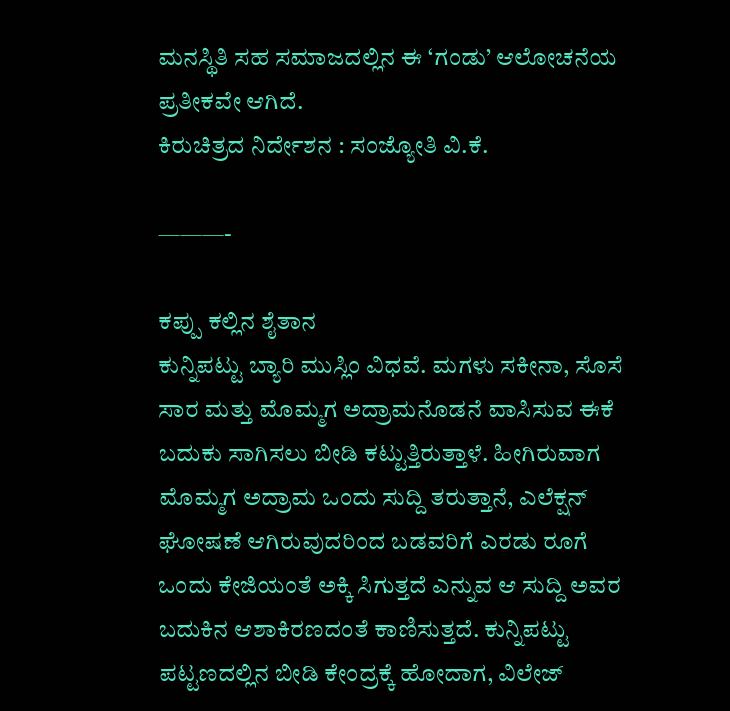ಮನಸ್ಥಿತಿ ಸಹ ಸಮಾಜದಲ್ಲಿನ ಈ ‘ಗಂಡು’ ಆಲೋಚನೆಯ ಪ್ರತೀಕವೇ ಆಗಿದೆ.
ಕಿರುಚಿತ್ರದ ನಿರ್ದೇಶನ : ಸಂಜ್ಯೋತಿ ವಿ.ಕೆ.

———-

ಕಪ್ಪು ಕಲ್ಲಿನ ಶೈತಾನ
ಕುನ್ನಿಪಟ್ಟು ಬ್ಯಾರಿ ಮುಸ್ಲಿಂ ವಿಧವೆ. ಮಗಳು ಸಕೀನಾ, ಸೊಸೆ ಸಾರ ಮತ್ತು ಮೊಮ್ಮಗ ಅದ್ರಾಮನೊಡನೆ ವಾಸಿಸುವ ಈಕೆ ಬದುಕು ಸಾಗಿಸಲು ಬೀಡಿ ಕಟ್ಟುತ್ತಿರುತ್ತಾಳೆ. ಹೀಗಿರುವಾಗ ಮೊಮ್ಮಗ ಅದ್ರಾಮ ಒಂದು ಸುದ್ದಿ ತರುತ್ತಾನೆ, ಎಲೆಕ್ಷನ್ ಘೋಷಣೆ ಆಗಿರುವುದರಿಂದ ಬಡವರಿಗೆ ಎರಡು ರೂಗೆ ಒಂದು ಕೇಜಿಯಂತೆ ಅಕ್ಕಿ ಸಿಗುತ್ತದೆ ಎನ್ನುವ ಆ ಸುದ್ದಿ ಅವರ ಬದುಕಿನ ಆಶಾಕಿರಣದಂತೆ ಕಾಣಿಸುತ್ತದೆ. ಕುನ್ನಿಪಟ್ಟು ಪಟ್ಟಣದಲ್ಲಿನ ಬೀಡಿ ಕೇಂದ್ರಕ್ಕೆ ಹೋದಾಗ, ವಿಲೇಜ್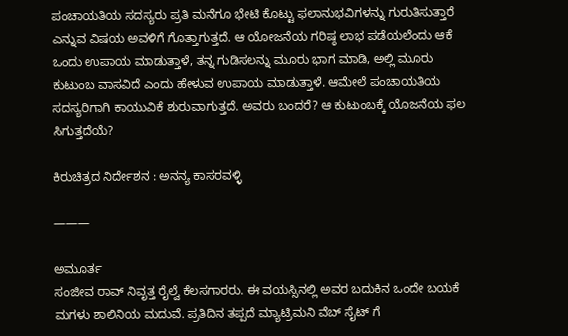ಪಂಚಾಯತಿಯ ಸದಸ್ಯರು ಪ್ರತಿ ಮನೆಗೂ ಭೇಟಿ ಕೊಟ್ಟು ಫಲಾನುಭವಿಗಳನ್ನು ಗುರುತಿಸುತ್ತಾರೆ ಎನ್ನುವ ವಿಷಯ ಅವಳಿಗೆ ಗೊತ್ತಾಗುತ್ತದೆ. ಆ ಯೋಜನೆಯ ಗರಿಷ್ಠ ಲಾಭ ಪಡೆಯಲೆಂದು ಆಕೆ ಒಂದು ಉಪಾಯ ಮಾಡುತ್ತಾಳೆ, ತನ್ನ ಗುಡಿಸಲನ್ನು ಮೂರು ಭಾಗ ಮಾಡಿ, ಅಲ್ಲಿ ಮೂರು ಕುಟುಂಬ ವಾಸವಿದೆ ಎಂದು ಹೇಳುವ ಉಪಾಯ ಮಾಡುತ್ತಾಳೆ. ಆಮೇಲೆ ಪಂಚಾಯತಿಯ ಸದಸ್ಯರಿಗಾಗಿ ಕಾಯುವಿಕೆ ಶುರುವಾಗುತ್ತದೆ. ಅವರು ಬಂದರೆ? ಆ ಕುಟುಂಬಕ್ಕೆ ಯೊಜನೆಯ ಫಲ ಸಿಗುತ್ತದೆಯೆ?

ಕಿರುಚಿತ್ರದ ನಿರ್ದೇಶನ : ಅನನ್ಯ ಕಾಸರವಳ್ಳಿ

———

ಅಮೂರ್ತ
ಸಂಜೀವ ರಾವ್ ನಿವೃತ್ತ ರೈಲ್ವೆ ಕೆಲಸಗಾರರು. ಈ ವಯಸ್ಸಿನಲ್ಲಿ ಅವರ ಬದುಕಿನ ಒಂದೇ ಬಯಕೆ ಮಗಳು ಶಾಲಿನಿಯ ಮದುವೆ. ಪ್ರತಿದಿನ ತಪ್ಪದೆ ಮ್ಯಾಟ್ರಿಮನಿ ವೆಬ್ ಸೈಟ್ ಗೆ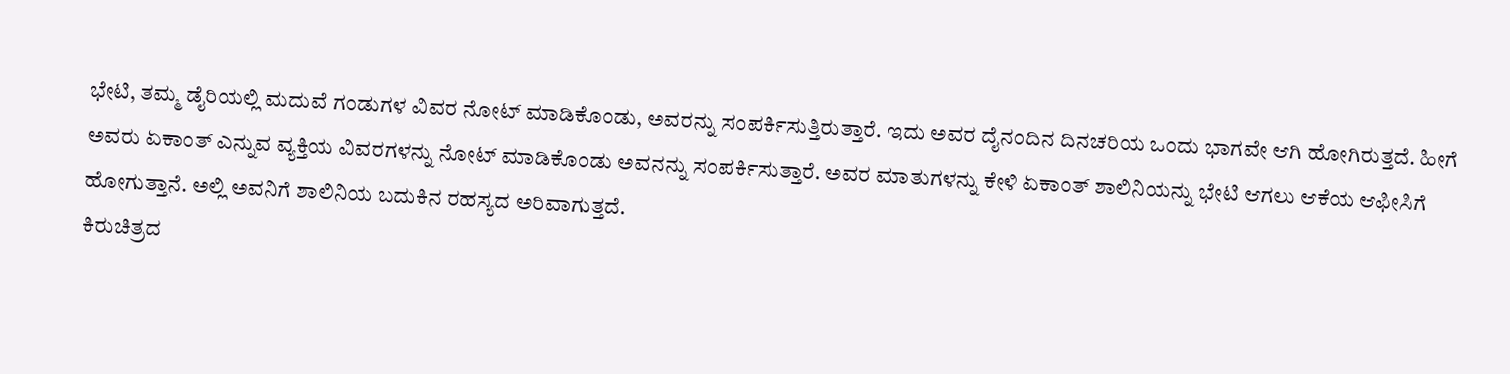ಭೇಟಿ, ತಮ್ಮ ಡೈರಿಯಲ್ಲಿ ಮದುವೆ ಗಂಡುಗಳ ವಿವರ ನೋಟ್ ಮಾಡಿಕೊಂಡು, ಅವರನ್ನು ಸಂಪರ್ಕಿಸುತ್ತಿರುತ್ತಾರೆ. ಇದು ಅವರ ದೈನಂದಿನ ದಿನಚರಿಯ ಒಂದು ಭಾಗವೇ ಆಗಿ ಹೋಗಿರುತ್ತದೆ. ಹೀಗೆ ಅವರು ಏಕಾಂತ್ ಎನ್ನುವ ವ್ಯಕ್ತಿಯ ವಿವರಗಳನ್ನು ನೋಟ್ ಮಾಡಿಕೊಂಡು ಅವನನ್ನು ಸಂಪರ್ಕಿಸುತ್ತಾರೆ. ಅವರ ಮಾತುಗಳನ್ನು ಕೇಳಿ ಏಕಾಂತ್ ಶಾಲಿನಿಯನ್ನು ಭೇಟಿ ಆಗಲು ಆಕೆಯ ಆಫೀಸಿಗೆ ಹೋಗುತ್ತಾನೆ. ಅಲ್ಲಿ ಅವನಿಗೆ ಶಾಲಿನಿಯ ಬದುಕಿನ ರಹಸ್ಯದ ಅರಿವಾಗುತ್ತದೆ.
ಕಿರುಚಿತ್ರದ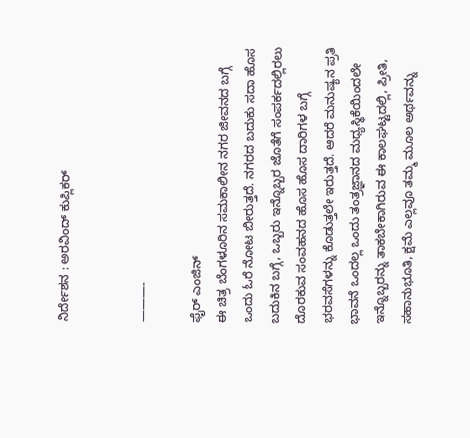ನಿರ್ದೇಶನ : ಅರವಿಂದ್ ಕುಪ್ಲಿಕರ್


———-

ಫೈರ್ ಎಂಜಿನ್
ಈ ಚಿತ್ರ ಬೆಂಗಳೂರಿನ ಸಮಕಾಲೀನ ನಗರ ಜೀವನದ ಬಗ್ಗೆ ಒಂದು ಓರೆ ನೋಟ ಬೀರುತ್ತದೆ. ನಗರದ ಬದುಕು ಸದಾ ಹೊಸ ಬದುಕಿನ ಬಗ್ಗೆ, ಒಬ್ಬರು ಇನ್ನೊಬ್ಬರ ಜೊತೆಗೆ ಸಂಪರ್ಕದಲ್ಲಿರಲು ದೊರಕುವ ಸಂವಹನದ ಹೊಸ ಹೊಸ ದಾರಿಗಳ ಬಗ್ಗೆ ಭರವಸೆಗಳನ್ನು ಕೊಡುತ್ತಲೇ ಇರುತ್ತದೆ. ಆದರೆ ಮನುಷ್ಯನ ಪ್ರತಿ ಭಾವನೆ ಒಂದಲ್ಲ ಒಂದು ತಂತ್ರಜ್ಞಾನದ ಮಧ್ಯಸ್ಥಿಕೆಯಿಂದಲೇ ಇನ್ನೊಬ್ಬರನ್ನು ತಾಕಬೇಕಾಗಿರುವ ಈ ಕಾಲಘಟ್ಟದಲ್ಲಿ, ಪ್ರೀತಿ, ಸಹಾನುಭೂತಿ, ಕ್ಷಮೆ ಎಲ್ಲವೂ ತಮ್ಮ ಮೂಲ ಅರ್ಥವನ್ನು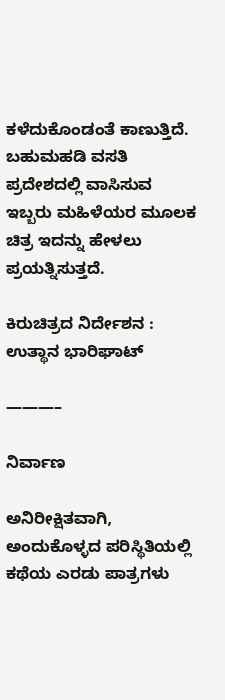ಕಳೆದುಕೊಂಡಂತೆ ಕಾಣುತ್ತಿದೆ. ಬಹುಮಹಡಿ ವಸತಿ ಪ್ರದೇಶದಲ್ಲಿ ವಾಸಿಸುವ ಇಬ್ಬರು ಮಹಿಳೆಯರ ಮೂಲಕ ಚಿತ್ರ ಇದನ್ನು ಹೇಳಲು ಪ್ರಯತ್ನಿಸುತ್ತದೆ.

ಕಿರುಚಿತ್ರದ ನಿರ್ದೇಶನ : ಉತ್ಥಾನ ಭಾರಿಘಾಟ್

———–

ನಿರ್ವಾಣ

ಅನಿರೀಕ್ಷಿತವಾಗಿ, ಅಂದುಕೊಳ್ಳದ ಪರಿಸ್ಥಿತಿಯಲ್ಲಿ ಕಥೆಯ ಎರಡು ಪಾತ್ರಗಳು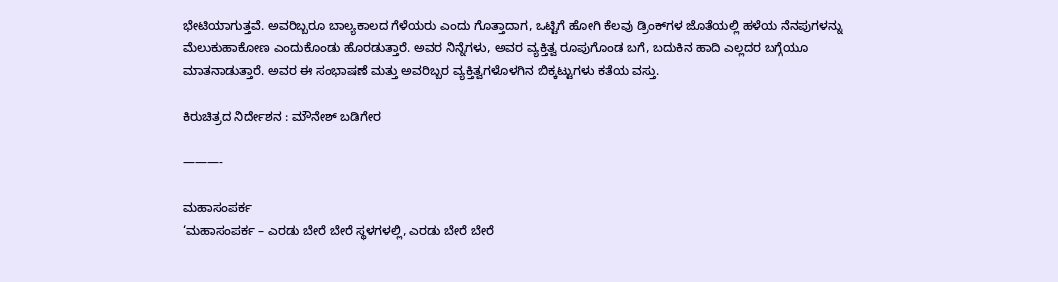ಭೇಟಿಯಾಗುತ್ತವೆ. ಅವರಿಬ್ಬರೂ ಬಾಲ್ಯಕಾಲದ ಗೆಳೆಯರು ಎಂದು ಗೊತ್ತಾದಾಗ, ಒಟ್ಟಿಗೆ ಹೋಗಿ ಕೆಲವು ಡ್ರಿಂಕ್‍ಗಳ ಜೊತೆಯಲ್ಲಿ ಹಳೆಯ ನೆನಪುಗಳನ್ನು ಮೆಲುಕುಹಾಕೋಣ ಎಂದುಕೊಂಡು ಹೊರಡುತ್ತಾರೆ. ಅವರ ನಿನ್ನೆಗಳು, ಅವರ ವ್ಯಕ್ತಿತ್ವ ರೂಪುಗೊಂಡ ಬಗೆ, ಬದುಕಿನ ಹಾದಿ ಎಲ್ಲದರ ಬಗ್ಗೆಯೂ ಮಾತನಾಡುತ್ತಾರೆ. ಅವರ ಈ ಸಂಭಾಷಣೆ ಮತ್ತು ಅವರಿಬ್ಬರ ವ್ಯಕ್ತಿತ್ವಗಳೊಳಗಿನ ಬಿಕ್ಕಟ್ಟುಗಳು ಕತೆಯ ವಸ್ತು.

ಕಿರುಚಿತ್ರದ ನಿರ್ದೇಶನ : ಮೌನೇಶ್ ಬಡಿಗೇರ

———-

ಮಹಾಸಂಪರ್ಕ
‘ಮಹಾಸಂಪರ್ಕ – ಎರಡು ಬೇರೆ ಬೇರೆ ಸ್ಥಳಗಳಲ್ಲಿ, ಎರಡು ಬೇರೆ ಬೇರೆ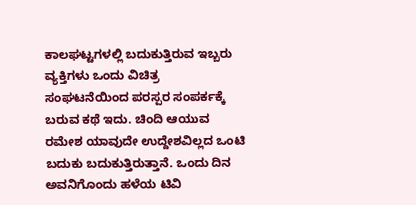ಕಾಲಘಟ್ಟಗಳಲ್ಲಿ ಬದುಕುತ್ತಿರುವ ಇಬ್ಬರು ವ್ಯಕ್ತಿಗಳು ಒಂದು ವಿಚಿತ್ರ ಸಂಘಟನೆಯಿಂದ ಪರಸ್ಪರ ಸಂಪರ್ಕಕ್ಕೆ ಬರುವ ಕಥೆ ಇದು. ಚಿಂದಿ ಆಯುವ ರಮೇಶ ಯಾವುದೇ ಉದ್ದೇಶವಿಲ್ಲದ ಒಂಟಿ ಬದುಕು ಬದುಕುತ್ತಿರುತ್ತಾನೆ. ಒಂದು ದಿನ ಅವನಿಗೊಂದು ಹಳೆಯ ಟಿವಿ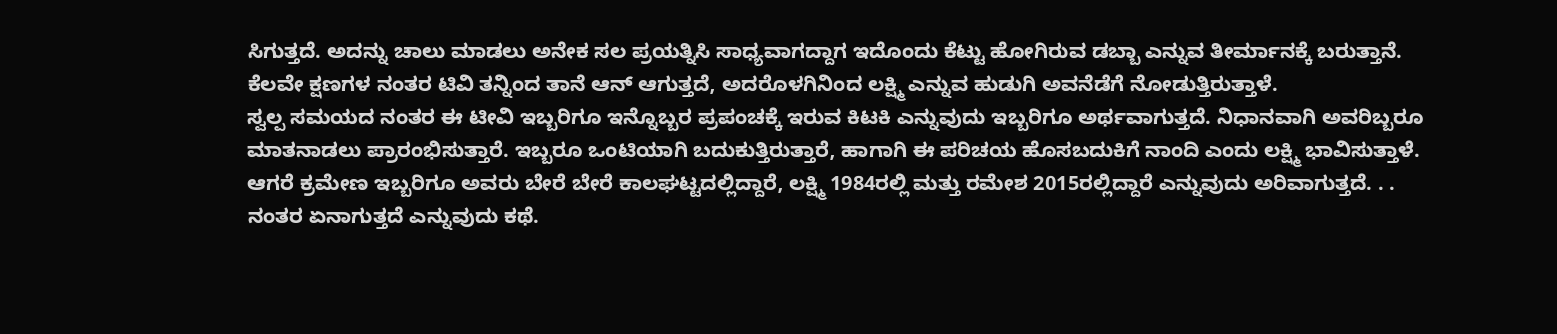ಸಿಗುತ್ತದೆ. ಅದನ್ನು ಚಾಲು ಮಾಡಲು ಅನೇಕ ಸಲ ಪ್ರಯತ್ನಿಸಿ ಸಾಧ್ಯವಾಗದ್ದಾಗ ಇದೊಂದು ಕೆಟ್ಟು ಹೋಗಿರುವ ಡಬ್ಬಾ ಎನ್ನುವ ತೀರ್ಮಾನಕ್ಕೆ ಬರುತ್ತಾನೆ. ಕೆಲವೇ ಕ್ಷಣಗಳ ನಂತರ ಟಿವಿ ತನ್ನಿಂದ ತಾನೆ ಆನ್ ಆಗುತ್ತದೆ, ಅದರೊಳಗಿನಿಂದ ಲಕ್ಷ್ಮಿ ಎನ್ನುವ ಹುಡುಗಿ ಅವನೆಡೆಗೆ ನೋಡುತ್ತಿರುತ್ತಾಳೆ.
ಸ್ವಲ್ಪ ಸಮಯದ ನಂತರ ಈ ಟೀವಿ ಇಬ್ಬರಿಗೂ ಇನ್ನೊಬ್ಬರ ಪ್ರಪಂಚಕ್ಕೆ ಇರುವ ಕಿಟಕಿ ಎನ್ನುವುದು ಇಬ್ಬರಿಗೂ ಅರ್ಥವಾಗುತ್ತದೆ. ನಿಧಾನವಾಗಿ ಅವರಿಬ್ಬರೂ ಮಾತನಾಡಲು ಪ್ರಾರಂಭಿಸುತ್ತಾರೆ. ಇಬ್ಬರೂ ಒಂಟಿಯಾಗಿ ಬದುಕುತ್ತಿರುತ್ತಾರೆ, ಹಾಗಾಗಿ ಈ ಪರಿಚಯ ಹೊಸಬದುಕಿಗೆ ನಾಂದಿ ಎಂದು ಲಕ್ಷ್ಮಿ ಭಾವಿಸುತ್ತಾಳೆ. ಆಗರೆ ಕ್ರಮೇಣ ಇಬ್ಬರಿಗೂ ಅವರು ಬೇರೆ ಬೇರೆ ಕಾಲಘಟ್ಟದಲ್ಲಿದ್ದಾರೆ, ಲಕ್ಷ್ಮಿ 1984ರಲ್ಲಿ ಮತ್ತು ರಮೇಶ 2015ರಲ್ಲಿದ್ದಾರೆ ಎನ್ನುವುದು ಅರಿವಾಗುತ್ತದೆ. . . ನಂತರ ಏನಾಗುತ್ತದೆ ಎನ್ನುವುದು ಕಥೆ.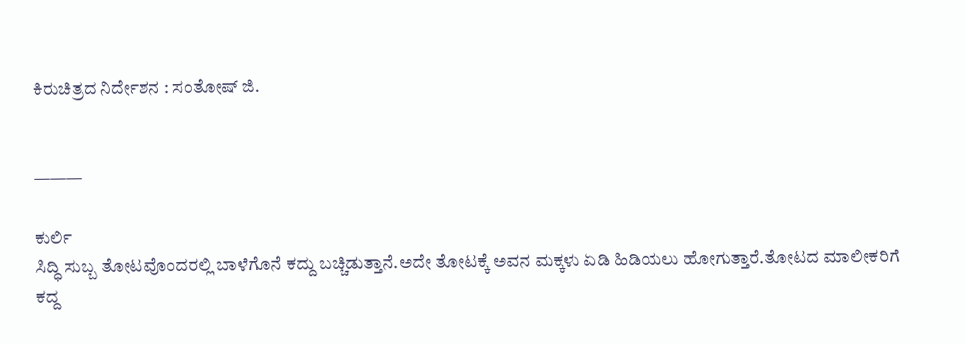ಕಿರುಚಿತ್ರದ ನಿರ್ದೇಶನ : ಸಂತೋಷ್ ಜಿ.


———

ಕುರ್ಲಿ
ಸಿದ್ಧಿ ಸುಬ್ಬ ತೋಟವೊಂದರಲ್ಲಿ ಬಾಳೆಗೊನೆ ಕದ್ದು ಬಚ್ಚಿಡುತ್ತಾನೆ.ಅದೇ ತೋಟಕ್ಕೆ ಅವನ ಮಕ್ಕಳು ಏಡಿ ಹಿಡಿಯಲು ಹೋಗುತ್ತಾರೆ.ತೋಟದ ಮಾಲೀಕರಿಗೆ ಕದ್ದ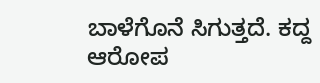ಬಾಳೆಗೊನೆ ಸಿಗುತ್ತದೆ. ಕದ್ದ ಆರೋಪ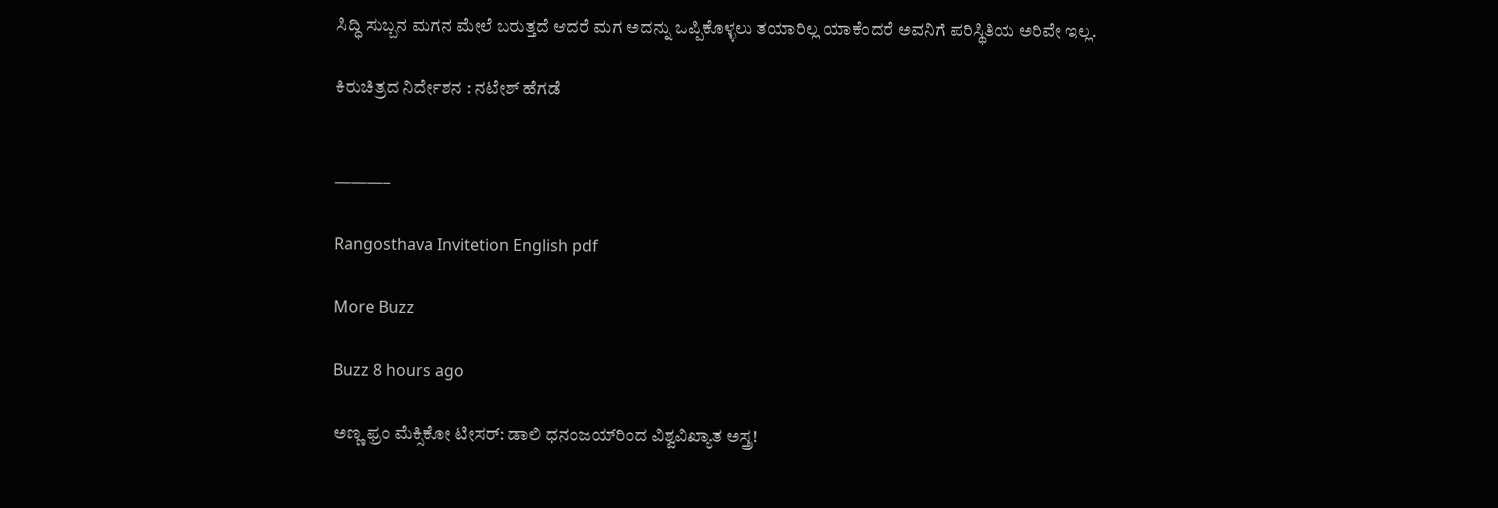ಸಿದ್ಧಿ ಸುಬ್ಬನ ಮಗನ ಮೇಲೆ ಬರುತ್ತದೆ ಆದರೆ ಮಗ ಅದನ್ನು ಒಪ್ಪಿಕೊಳ್ಳಲು ತಯಾರಿಲ್ಲ ಯಾಕೆಂದರೆ ಅವನಿಗೆ ಪರಿಸ್ಥಿತಿಯ ಅರಿವೇ ಇಲ್ಲ.

ಕಿರುಚಿತ್ರದ ನಿರ್ದೇಶನ : ನಟೇಶ್ ಹೆಗಡೆ


———–

Rangosthava Invitetion English pdf

More Buzz

Buzz 8 hours ago

ಅಣ್ಣ ಫ್ರಂ ಮೆಕ್ಸಿಕೋ ಟೀಸರ್: ಡಾಲಿ ಧನಂಜಯ್‌ರಿಂದ ವಿಶ್ವವಿಖ್ಯಾತ ಅಸ್ತ್ರ!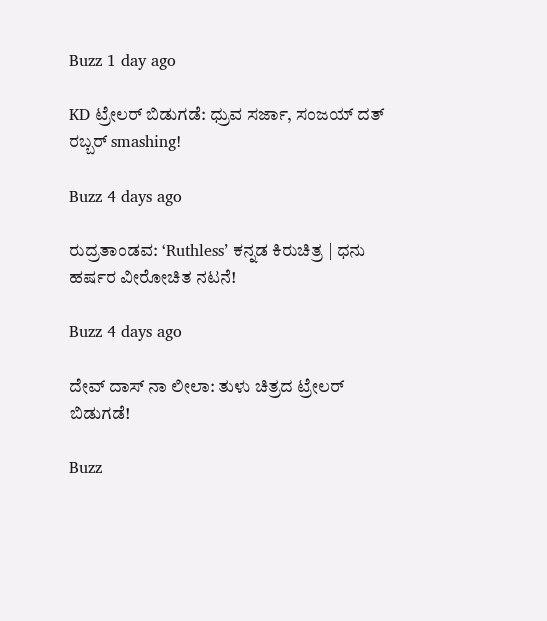Buzz 1 day ago

KD ಟ್ರೇಲರ್ ಬಿಡುಗಡೆ: ಧ್ರುವ ಸರ್ಜಾ, ಸಂಜಯ್ ದತ್ ರಬ್ಬರ್ smashing!

Buzz 4 days ago

ರುದ್ರತಾಂಡವ: ‘Ruthless’ ಕನ್ನಡ ಕಿರುಚಿತ್ರ | ಧನು ಹರ್ಷರ ವೀರೋಚಿತ ನಟನೆ!

Buzz 4 days ago

ದೇವ್ ದಾಸ್ ನಾ ಲೀಲಾ: ತುಳು ಚಿತ್ರದ ಟ್ರೇಲರ್ ಬಿಡುಗಡೆ!

Buzz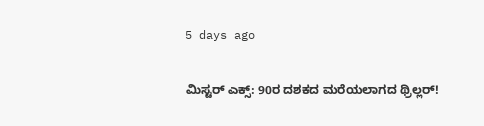5 days ago

ಮಿಸ್ಟರ್ ಎಕ್ಸ್: 90ರ ದಶಕದ ಮರೆಯಲಾಗದ ಥ್ರಿಲ್ಲರ್!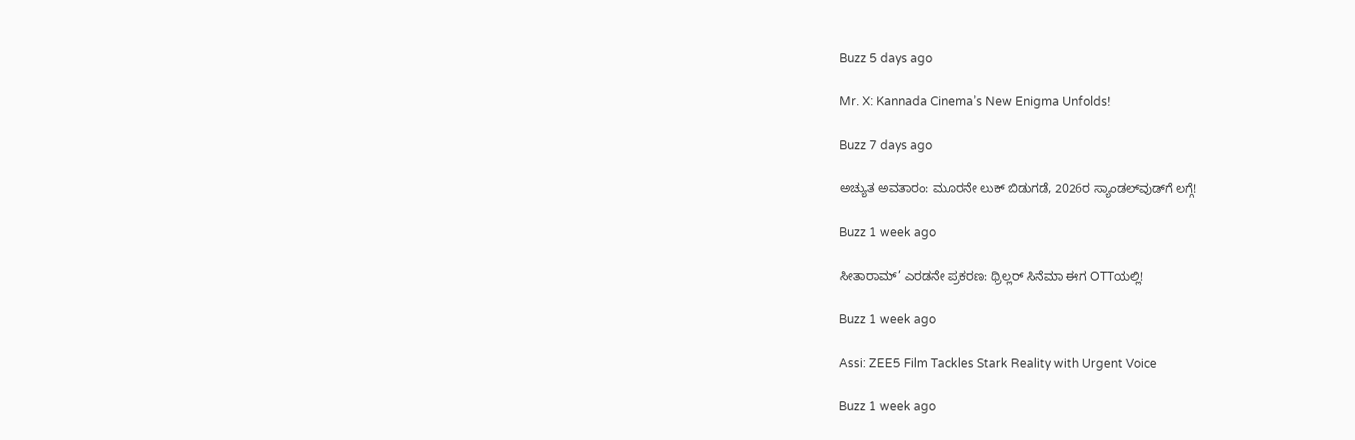Buzz 5 days ago

Mr. X: Kannada Cinema’s New Enigma Unfolds!

Buzz 7 days ago

ಅಚ್ಯುತ ಅವತಾರಂ: ಮೂರನೇ ಲುಕ್ ಬಿಡುಗಡೆ, 2026ರ ಸ್ಯಾಂಡಲ್‌ವುಡ್‌ಗೆ ಲಗ್ಗೆ!

Buzz 1 week ago

ಸೀತಾರಾಮ್’ ಎರಡನೇ ಪ್ರಕರಣ: ಥ್ರಿಲ್ಲರ್ ಸಿನೆಮಾ ಈಗ OTTಯಲ್ಲಿ!

Buzz 1 week ago

Assi: ZEE5 Film Tackles Stark Reality with Urgent Voice

Buzz 1 week ago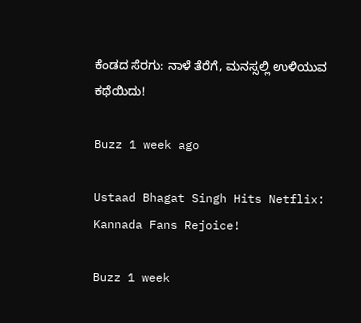ಕೆಂಡದ ಸೆರಗು: ನಾಳೆ ತೆರೆಗೆ, ಮನಸ್ಸಲ್ಲಿ ಉಳಿಯುವ ಕಥೆಯಿದು!

Buzz 1 week ago

Ustaad Bhagat Singh Hits Netflix: Kannada Fans Rejoice!

Buzz 1 week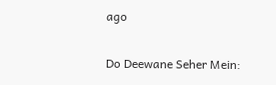ago

Do Deewane Seher Mein: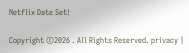Netflix Date Set!

Copyright ©2026 . All Rights Reserved. privacy |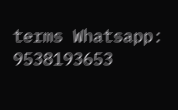terms Whatsapp: 9538193653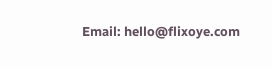Email: hello@flixoye.com